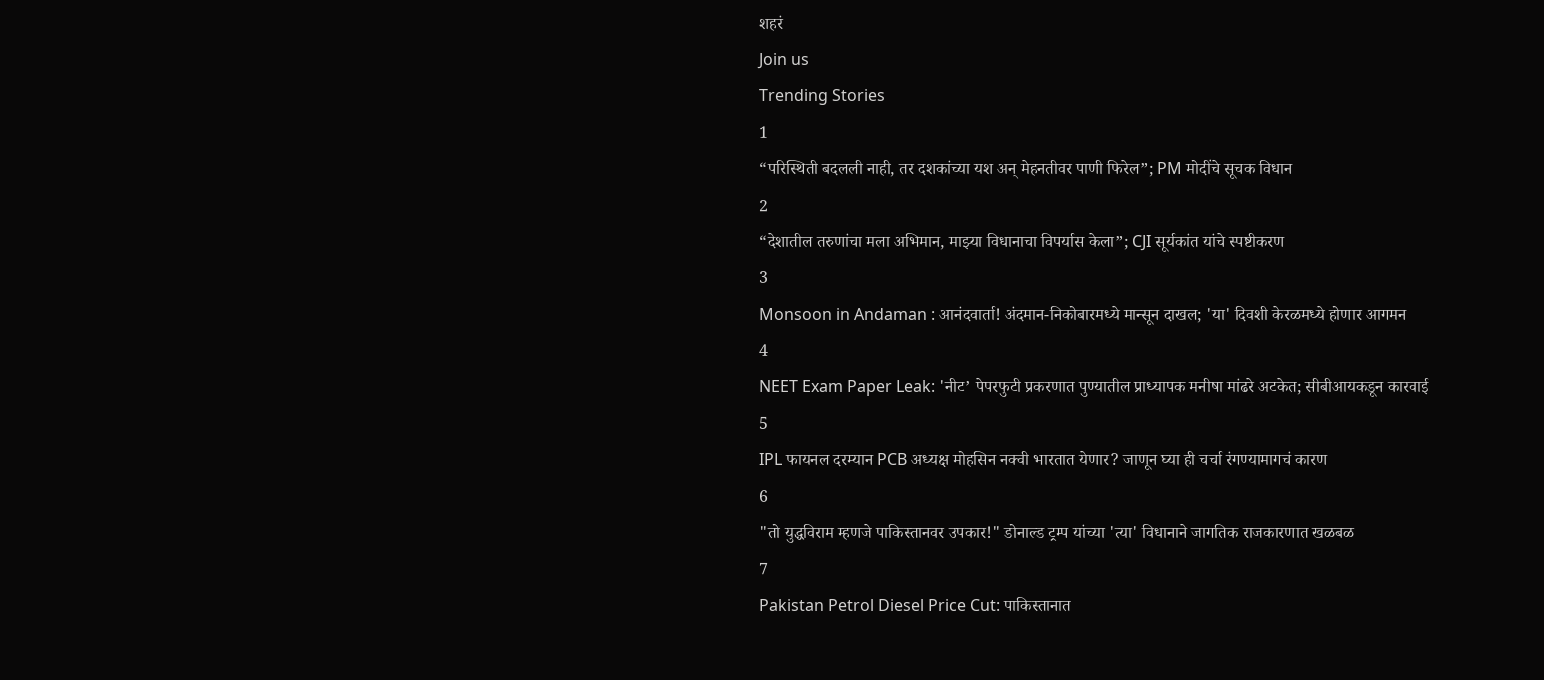शहरं
Join us
Trending Stories
1
“परिस्थिती बदलली नाही, तर दशकांच्या यश अन् मेहनतीवर पाणी फिरेल”; PM मोदींचे सूचक विधान
2
“देशातील तरुणांचा मला अभिमान, माझ्या विधानाचा विपर्यास केला”; CJI सूर्यकांत यांचे स्पष्टीकरण
3
Monsoon in Andaman : आनंदवार्ता! अंदमान-निकोबारमध्ये मान्सून दाखल; 'या' दिवशी केरळमध्ये होणार आगमन
4
NEET Exam Paper Leak: 'नीट’ पेपरफुटी प्रकरणात पुण्यातील प्राध्यापक मनीषा मांढरे अटकेत; सीबीआयकडून कारवाई
5
IPL फायनल दरम्यान PCB अध्यक्ष मोहसिन नक्वी भारतात येणार? जाणून घ्या ही चर्चा रंगण्यामागचं कारण
6
"तो युद्धविराम म्हणजे पाकिस्तानवर उपकार!" डोनाल्ड ट्रम्प यांच्या 'त्या' विधानाने जागतिक राजकारणात खळबळ
7
Pakistan Petrol Diesel Price Cut: पाकिस्तानात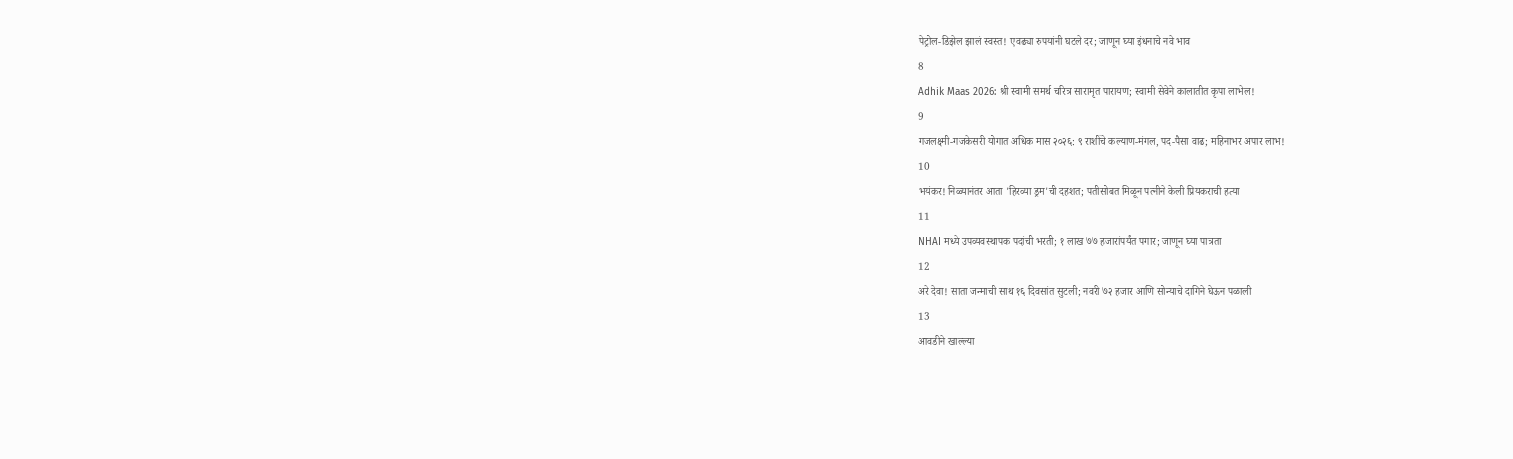पेट्रोल-डिझेल झालं स्वस्त! एवढ्या रुपयांनी घटले दर; जाणून घ्या इंधनाचे नवे भाव
8
Adhik Maas 2026: श्री स्वामी समर्थ चरित्र सारामृत पारायण; स्वामी सेवेने कालातीत कृपा लाभेल!
9
गजलक्ष्मी-गजकेसरी योगात अधिक मास २०२६: ९ राशींचे कल्याण-मंगल, पद-पैसा वाढ; महिनाभर अपार लाभ!
10
भयंकर! निळ्यानंतर आता 'हिरव्या ड्रम'ची दहशत; पतीसोबत मिळून पत्नीने केली प्रियकराची हत्या
11
NHAI मध्ये उपव्यवस्थापक पदांची भरती; १ लाख ७७ हजारांपर्यंत पगार; जाणून घ्या पात्रता
12
अरे देवा! साता जन्माची साथ १६ दिवसांत सुटली; नवरी ७२ हजार आणि सोन्याचे दागिने घेऊन पळाली
13
आवडीने खाल्ल्या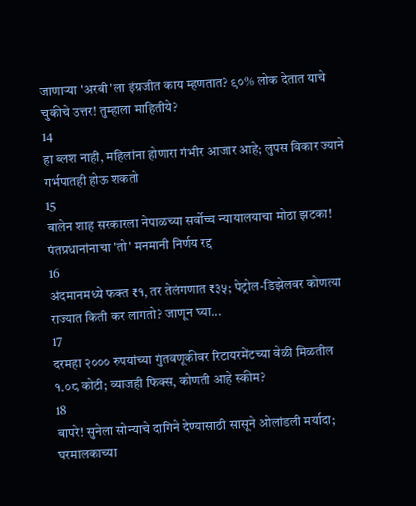जाणाऱ्या 'अरबी'ला इंग्रजीत काय म्हणतात? ९०% लोक देतात याचे चुकीचे उत्तर! तुम्हाला माहितीये?
14
हा ब्लश नाही, महिलांना होणारा गंभीर आजार आहे; लुपस विकार ज्याने गर्भपातही होऊ शकतो
15
बालेन शाह सरकारला नेपाळच्या सर्वोच्च न्यायालयाचा मोठा झटका! पंतप्रधानांनाचा 'तो' मनमानी निर्णय रद्द
16
अंदमानमध्ये फक्त ₹१, तर तेलंगणात ₹३५; पेट्रोल-डिझेलवर कोणत्या राज्यात किती कर लागतो? जाणून घ्या...
17
दरमहा २००० रुपयांच्या गुंतवणूकीवर रिटायरमेंटच्या वेळी मिळतील १.०८ कोटी; व्याजही फिक्स, कोणती आहे स्कीम?
18
बापरे! सुनेला सोन्याचे दागिने देण्यासाठी सासूने ओलांडली मर्यादा; घरमालकाच्या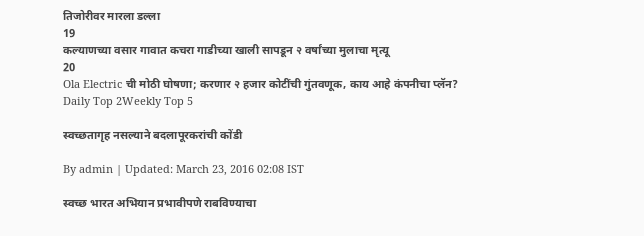तिजोरीवर मारला डल्ला
19
कल्याणच्या वसार गावात कचरा गाडीच्या खाली सापडून २ वर्षांच्या मुलाचा मृत्यू
20
Ola Electric ची मोठी घोषणा; करणार २ हजार कोटींची गुंतवणूक, काय आहे कंपनीचा प्लॅन?
Daily Top 2Weekly Top 5

स्वच्छतागृह नसल्याने बदलापूरकरांची कोंडी

By admin | Updated: March 23, 2016 02:08 IST

स्वच्छ भारत अभियान प्रभावीपणे राबविण्याचा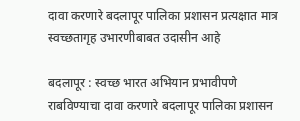दावा करणारे बदलापूर पालिका प्रशासन प्रत्यक्षात मात्र स्वच्छतागृह उभारणीबाबत उदासीन आहे

बदलापूर : स्वच्छ भारत अभियान प्रभावीपणे राबविण्याचा दावा करणारे बदलापूर पालिका प्रशासन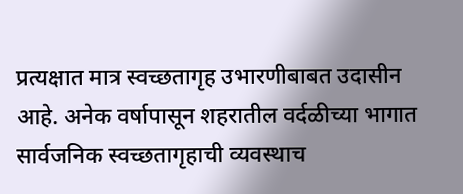प्रत्यक्षात मात्र स्वच्छतागृह उभारणीबाबत उदासीन आहे. अनेक वर्षापासून शहरातील वर्दळीच्या भागात सार्वजनिक स्वच्छतागृहाची व्यवस्थाच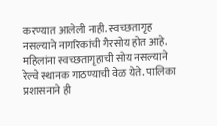करण्यात आलेली नाही. स्वच्छतागृह नसल्याने नागरिकांची गैरसोय होत आहे. महिलांना स्वच्छतागृहाची सोय नसल्याने रेल्वे स्थानक गाठण्याची वेळ येते. पालिका प्रशासनाने ही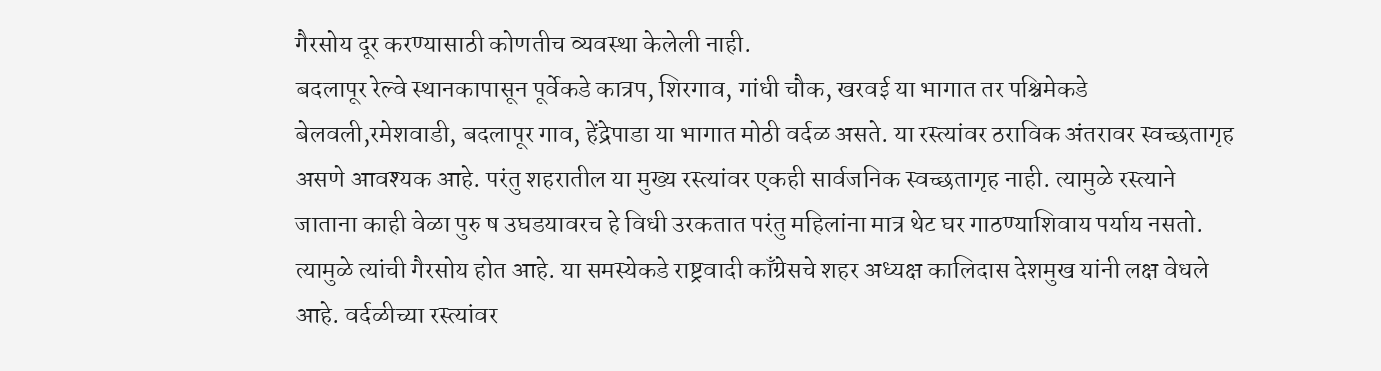गैरसोय दूर करण्यासाठी कोणतीच व्यवस्था केलेली नाही.
बदलापूर रेल्वे स्थानकापासून पूर्वेकडे कात्रप, शिरगाव, गांधी चौक, खरवई या भागात तर पश्चिमेकडे बेलवली,रमेशवाडी, बदलापूर गाव, हेंद्रेपाडा या भागात मोठी वर्दळ असते. या रस्त्यांवर ठराविक अंतरावर स्वच्छतागृह असणे आवश्यक आहे. परंतु शहरातील या मुख्य रस्त्यांवर एकही सार्वजनिक स्वच्छतागृह नाही. त्यामुळे रस्त्याने जाताना काही वेळा पुरु ष उघडयावरच हे विधी उरकतात परंतु महिलांना मात्र थेट घर गाठण्याशिवाय पर्याय नसतो. त्यामुळे त्यांची गैरसोय होत आहे. या समस्येकडे राष्ट्रवादी काँग्रेसचे शहर अध्यक्ष कालिदास देशमुख यांनी लक्ष वेधले आहे. वर्दळीच्या रस्त्यांवर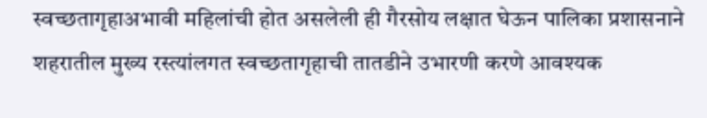स्वच्छतागृहाअभावी महिलांची होत असलेली ही गैरसोय लक्षात घेऊन पालिका प्रशासनाने शहरातील मुख्य रस्त्यांलगत स्वच्छतागृहाची तातडीने उभारणी करणे आवश्यक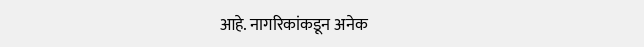आहे. नागरिकांकडून अनेक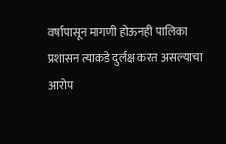वर्षापासून मागणी होऊनही पालिका प्रशासन त्याकडे दुर्लक्ष करत असल्याचा आरोप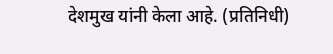देशमुख यांनी केला आहे. (प्रतिनिधी)